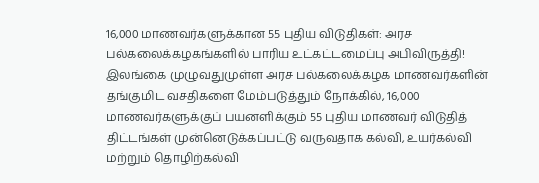16,000 மாணவர்களுக்கான 55 புதிய விடுதிகள்: அரச பல்கலைக்கழகங்களில் பாரிய உட்கட்டமைப்பு அபிவிருத்தி!
இலங்கை முழுவதுமுள்ள அரச பல்கலைக்கழக மாணவர்களின் தங்குமிட வசதிகளை மேம்படுத்தும் நோக்கில், 16,000 மாணவர்களுக்குப் பயனளிக்கும் 55 புதிய மாணவர் விடுதித் திட்டங்கள் முன்னெடுக்கப்பட்டு வருவதாக கல்வி, உயர்கல்வி மற்றும் தொழிற்கல்வி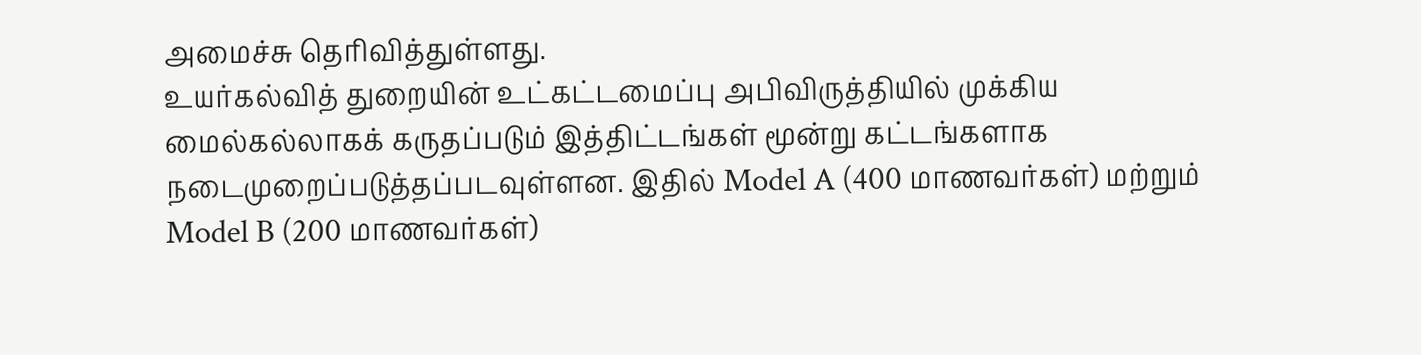அமைச்சு தெரிவித்துள்ளது.
உயர்கல்வித் துறையின் உட்கட்டமைப்பு அபிவிருத்தியில் முக்கிய மைல்கல்லாகக் கருதப்படும் இத்திட்டங்கள் மூன்று கட்டங்களாக நடைமுறைப்படுத்தப்படவுள்ளன. இதில் Model A (400 மாணவர்கள்) மற்றும் Model B (200 மாணவர்கள்)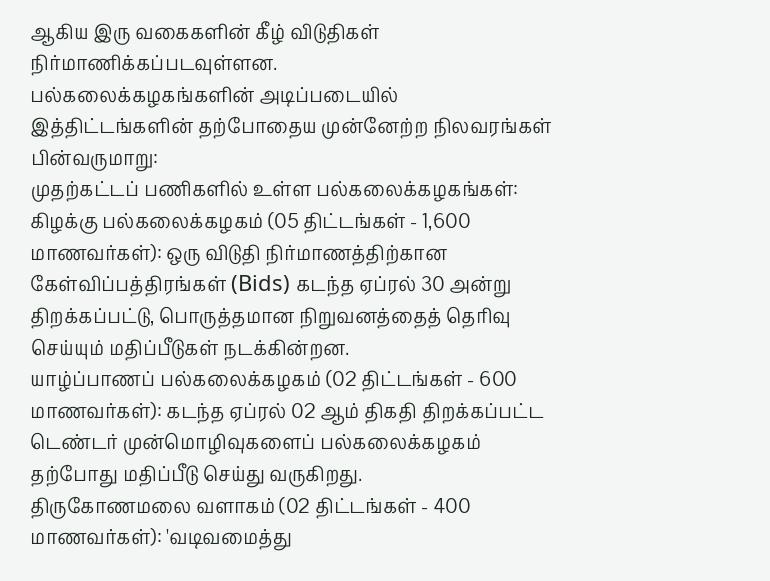ஆகிய இரு வகைகளின் கீழ் விடுதிகள் நிர்மாணிக்கப்படவுள்ளன.
பல்கலைக்கழகங்களின் அடிப்படையில் இத்திட்டங்களின் தற்போதைய முன்னேற்ற நிலவரங்கள் பின்வருமாறு:
முதற்கட்டப் பணிகளில் உள்ள பல்கலைக்கழகங்கள்:
கிழக்கு பல்கலைக்கழகம் (05 திட்டங்கள் - 1,600 மாணவர்கள்): ஒரு விடுதி நிர்மாணத்திற்கான கேள்விப்பத்திரங்கள் (Bids) கடந்த ஏப்ரல் 30 அன்று திறக்கப்பட்டு, பொருத்தமான நிறுவனத்தைத் தெரிவு செய்யும் மதிப்பீடுகள் நடக்கின்றன.
யாழ்ப்பாணப் பல்கலைக்கழகம் (02 திட்டங்கள் - 600 மாணவர்கள்): கடந்த ஏப்ரல் 02 ஆம் திகதி திறக்கப்பட்ட டெண்டர் முன்மொழிவுகளைப் பல்கலைக்கழகம் தற்போது மதிப்பீடு செய்து வருகிறது.
திருகோணமலை வளாகம் (02 திட்டங்கள் - 400 மாணவர்கள்): 'வடிவமைத்து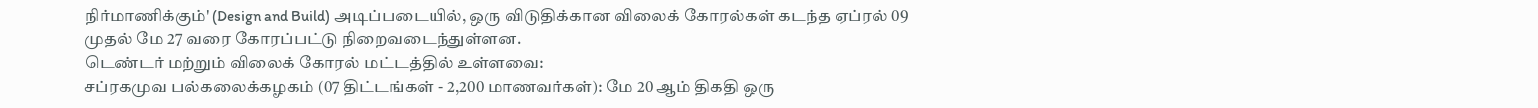நிர்மாணிக்கும்' (Design and Build) அடிப்படையில், ஒரு விடுதிக்கான விலைக் கோரல்கள் கடந்த ஏப்ரல் 09 முதல் மே 27 வரை கோரப்பட்டு நிறைவடைந்துள்ளன.
டெண்டர் மற்றும் விலைக் கோரல் மட்டத்தில் உள்ளவை:
சப்ரகமுவ பல்கலைக்கழகம் (07 திட்டங்கள் - 2,200 மாணவர்கள்): மே 20 ஆம் திகதி ஒரு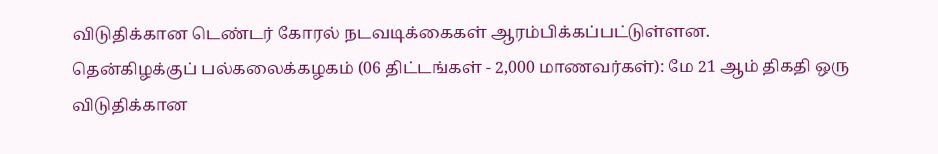விடுதிக்கான டெண்டர் கோரல் நடவடிக்கைகள் ஆரம்பிக்கப்பட்டுள்ளன.
தென்கிழக்குப் பல்கலைக்கழகம் (06 திட்டங்கள் - 2,000 மாணவர்கள்): மே 21 ஆம் திகதி ஒரு விடுதிக்கான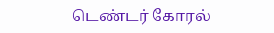டெண்டர் கோரல்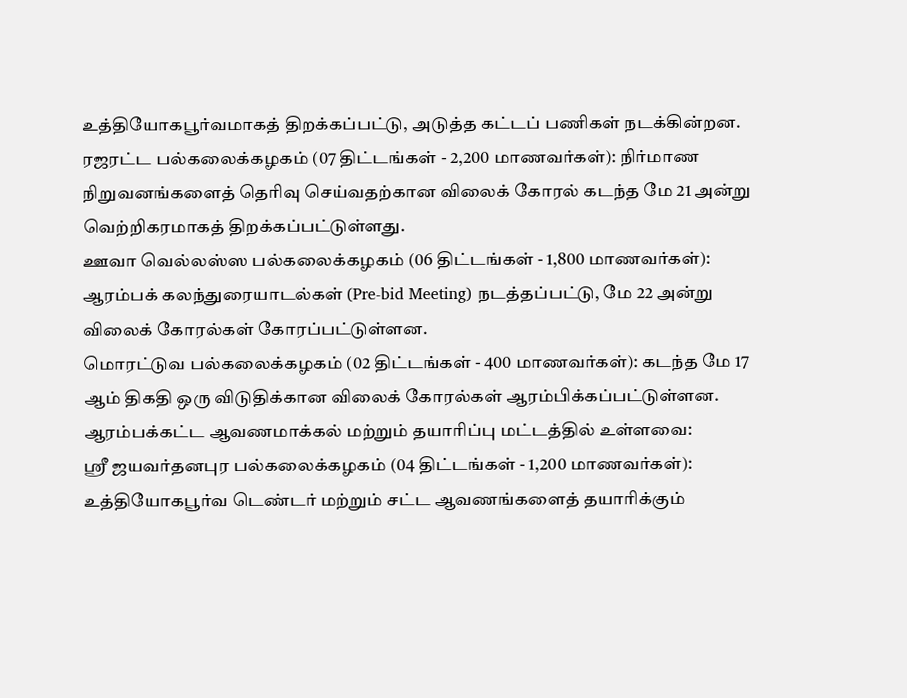உத்தியோகபூர்வமாகத் திறக்கப்பட்டு, அடுத்த கட்டப் பணிகள் நடக்கின்றன.
ரஜரட்ட பல்கலைக்கழகம் (07 திட்டங்கள் - 2,200 மாணவர்கள்): நிர்மாண நிறுவனங்களைத் தெரிவு செய்வதற்கான விலைக் கோரல் கடந்த மே 21 அன்று வெற்றிகரமாகத் திறக்கப்பட்டுள்ளது.
ஊவா வெல்லஸ்ஸ பல்கலைக்கழகம் (06 திட்டங்கள் - 1,800 மாணவர்கள்): ஆரம்பக் கலந்துரையாடல்கள் (Pre-bid Meeting) நடத்தப்பட்டு, மே 22 அன்று விலைக் கோரல்கள் கோரப்பட்டுள்ளன.
மொரட்டுவ பல்கலைக்கழகம் (02 திட்டங்கள் - 400 மாணவர்கள்): கடந்த மே 17 ஆம் திகதி ஒரு விடுதிக்கான விலைக் கோரல்கள் ஆரம்பிக்கப்பட்டுள்ளன.
ஆரம்பக்கட்ட ஆவணமாக்கல் மற்றும் தயாரிப்பு மட்டத்தில் உள்ளவை:
ஸ்ரீ ஜயவர்தனபுர பல்கலைக்கழகம் (04 திட்டங்கள் - 1,200 மாணவர்கள்): உத்தியோகபூர்வ டெண்டர் மற்றும் சட்ட ஆவணங்களைத் தயாரிக்கும்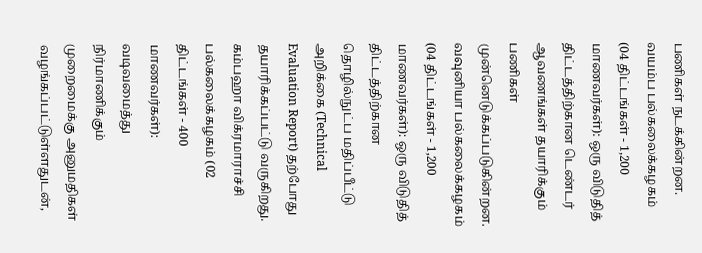பணிகள் நடக்கின்றன.
வயம்ப பல்கலைக்கழகம் (04 திட்டங்கள் - 1,200 மாணவர்கள்): ஒரு விடுதித் திட்டத்திற்கான டெண்டர் ஆவணங்கள் தயாரிக்கும் பணிகள் முன்னெடுக்கப்படுகின்றன.
வவுனியா பல்கலைக்கழகம் (04 திட்டங்கள் - 1,200 மாணவர்கள்): ஒரு விடுதித் திட்டத்திற்கான தொழில்நுட்ப மதிப்பீட்டு அறிக்கை (Technical Evaluation Report) தற்போது தயாரிக்கப்பட்டு வருகிறது.
கம்பஹா விக்ரமாராச்சி பல்கலைக்கழகம் (02 திட்டங்கள் - 400 மாணவர்கள்): வடிவமைத்து நிர்மாணிக்கும் முறைமைக்கு அனுமதிகள் வழங்கப்பட்டுள்ளதுடன்,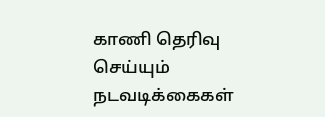காணி தெரிவு செய்யும் நடவடிக்கைகள்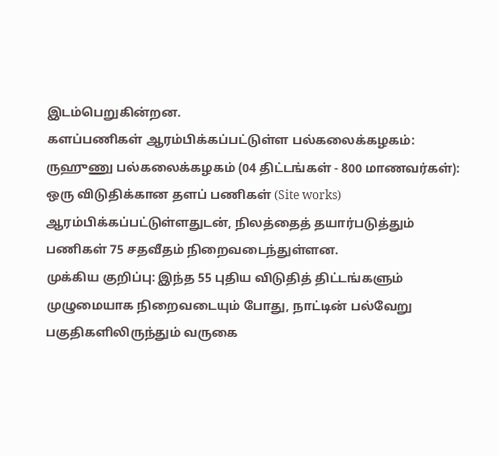இடம்பெறுகின்றன.
களப்பணிகள் ஆரம்பிக்கப்பட்டுள்ள பல்கலைக்கழகம்:
ருஹுணு பல்கலைக்கழகம் (04 திட்டங்கள் - 800 மாணவர்கள்): ஒரு விடுதிக்கான தளப் பணிகள் (Site works) ஆரம்பிக்கப்பட்டுள்ளதுடன், நிலத்தைத் தயார்படுத்தும் பணிகள் 75 சதவீதம் நிறைவடைந்துள்ளன.
முக்கிய குறிப்பு: இந்த 55 புதிய விடுதித் திட்டங்களும் முழுமையாக நிறைவடையும் போது, நாட்டின் பல்வேறு பகுதிகளிலிருந்தும் வருகை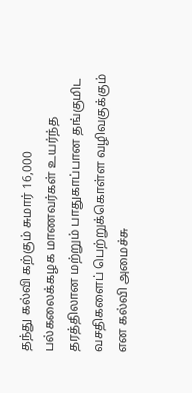தந்து கல்வி கற்கும் சுமார் 16,000 பல்கலைக்கழக மாணவர்கள் உயர்ந்த தரத்திலான மற்றும் பாதுகாப்பான தங்குமிட வசதிகளைப் பெற்றுக்கொள்ள வழிவகுக்கும் என கல்வி அமைச்சு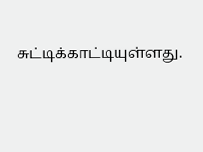சுட்டிக்காட்டியுள்ளது.